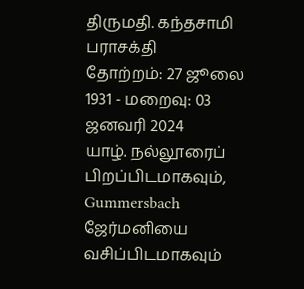திருமதி. கந்தசாமி பராசக்தி
தோற்றம்: 27 ஜூலை 1931 - மறைவு: 03 ஜனவரி 2024
யாழ். நல்லூரைப் பிறப்பிடமாகவும், Gummersbach ஜேர்மனியை வசிப்பிடமாகவும்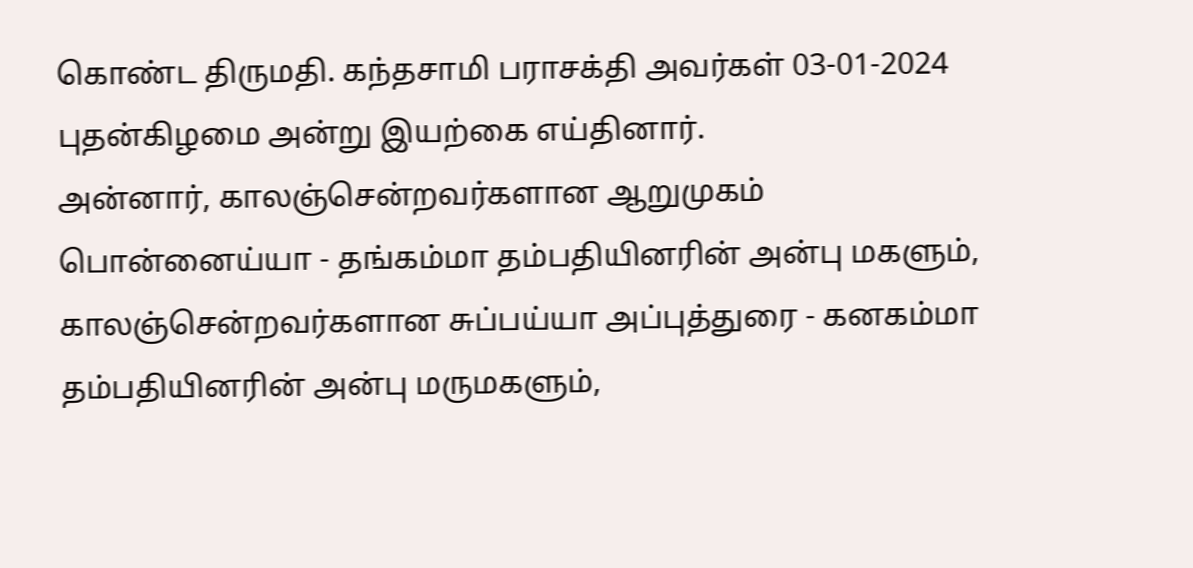கொண்ட திருமதி. கந்தசாமி பராசக்தி அவர்கள் 03-01-2024 புதன்கிழமை அன்று இயற்கை எய்தினார்.
அன்னார், காலஞ்சென்றவர்களான ஆறுமுகம் பொன்னைய்யா - தங்கம்மா தம்பதியினரின் அன்பு மகளும்,
காலஞ்சென்றவர்களான சுப்பய்யா அப்புத்துரை - கனகம்மா தம்பதியினரின் அன்பு மருமகளும்,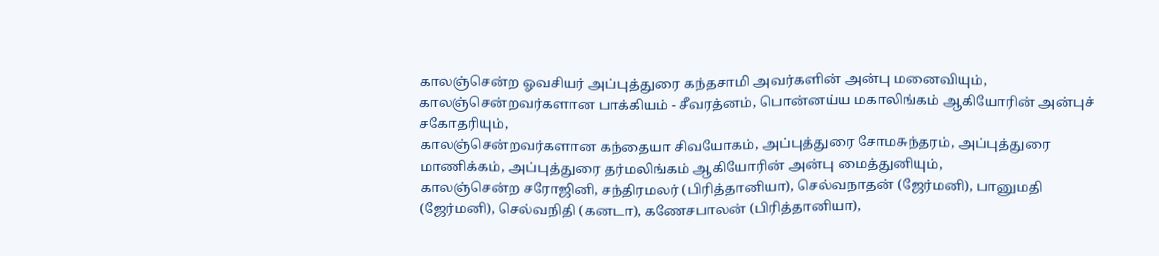காலஞ்சென்ற ஓவசியர் அப்புத்துரை கந்தசாமி அவர்களின் அன்பு மனைவியும்,
காலஞ்சென்றவர்களான பாக்கியம் - சீவரத்னம், பொன்னய்ய மகாலிங்கம் ஆகியோரின் அன்புச் சகோதரியும்,
காலஞ்சென்றவர்களான கந்தையா சிவயோகம், அப்புத்துரை சோமசுந்தரம், அப்புத்துரை மாணிக்கம், அப்புத்துரை தர்மலிங்கம் ஆகியோரின் அன்பு மைத்துனியும்,
காலஞ்சென்ற சரோஜினி, சந்திரமலர் (பிரித்தானியா), செல்வநாதன் (ஜேர்மனி), பானுமதி (ஜேர்மனி), செல்வநிதி (கனடா), கணேசபாலன் (பிரித்தானியா),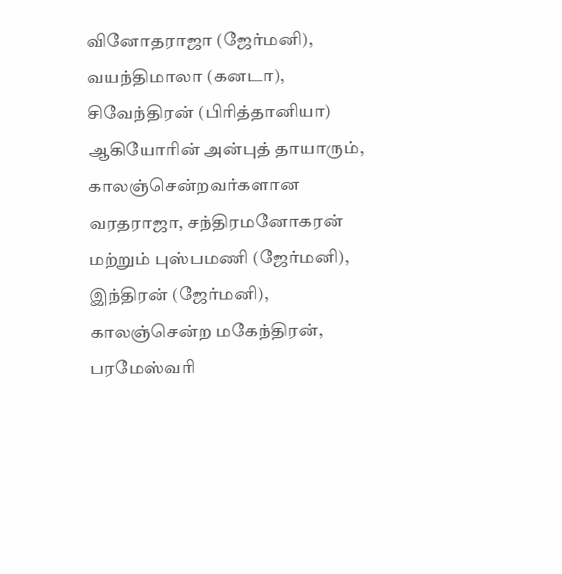வினோதராஜா (ஜேர்மனி), வயந்திமாலா (கனடா), சிவேந்திரன் (பிரித்தானியா) ஆகியோரின் அன்புத் தாயாரும்,
காலஞ்சென்றவர்களான வரதராஜா, சந்திரமனோகரன் மற்றும் புஸ்பமணி (ஜேர்மனி), இந்திரன் (ஜேர்மனி), காலஞ்சென்ற மகேந்திரன், பரமேஸ்வரி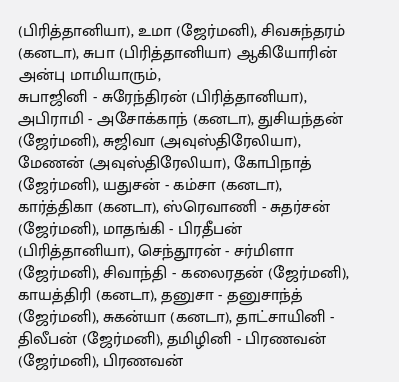(பிரித்தானியா), உமா (ஜேர்மனி), சிவசுந்தரம் (கனடா), சுபா (பிரித்தானியா) ஆகியோரின் அன்பு மாமியாரும்,
சுபாஜினி - சுரேந்திரன் (பிரித்தானியா), அபிராமி - அசோக்காந் (கனடா), துசியந்தன் (ஜேர்மனி), சுஜிவா (அவுஸ்திரேலியா), மேணன் (அவுஸ்திரேலியா), கோபிநாத் (ஜேர்மனி), யதுசன் - கம்சா (கனடா), கார்த்திகா (கனடா), ஸ்ரெவாணி - சுதர்சன் (ஜேர்மனி), மாதங்கி - பிரதீபன் (பிரித்தானியா), செந்தூரன் - சர்மிளா (ஜேர்மனி), சிவாந்தி - கலைரதன் (ஜேர்மனி), காயத்திரி (கனடா), தனுசா - தனுசாந்த் (ஜேர்மனி), சுகன்யா (கனடா), தாட்சாயினி - திலீபன் (ஜேர்மனி), தமிழினி - பிரணவன் (ஜேர்மனி), பிரணவன்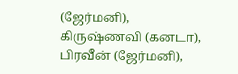(ஜேர்மனி), கிருஷ்ணவி (கனடா), பிரவீன் (ஜேர்மனி),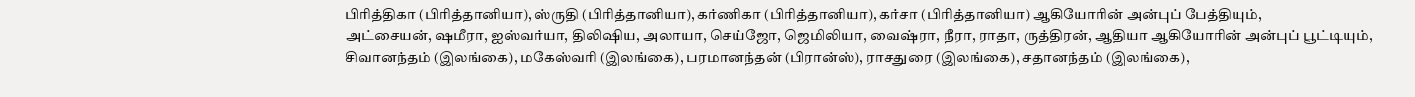பிரித்திகா (பிரித்தானியா), ஸ்ருதி (பிரித்தானியா), கர்ணிகா (பிரித்தானியா), கர்சா (பிரித்தானியா) ஆகியோரின் அன்புப் பேத்தியும்,
அட்சையன், ஷமீரா, ஐஸ்வர்யா, திலிஷிய, அலாயா, செய்ஜோ, ஜெமிலியா, வைஷ்ரா, நீரா, ராதா, ருத்திரன், ஆதியா ஆகியோரின் அன்புப் பூட்டியும்,
சிவானந்தம் (இலங்கை), மகேஸ்வரி (இலங்கை), பரமானந்தன் (பிரான்ஸ்), ராசதுரை (இலங்கை), சதானந்தம் (இலங்கை),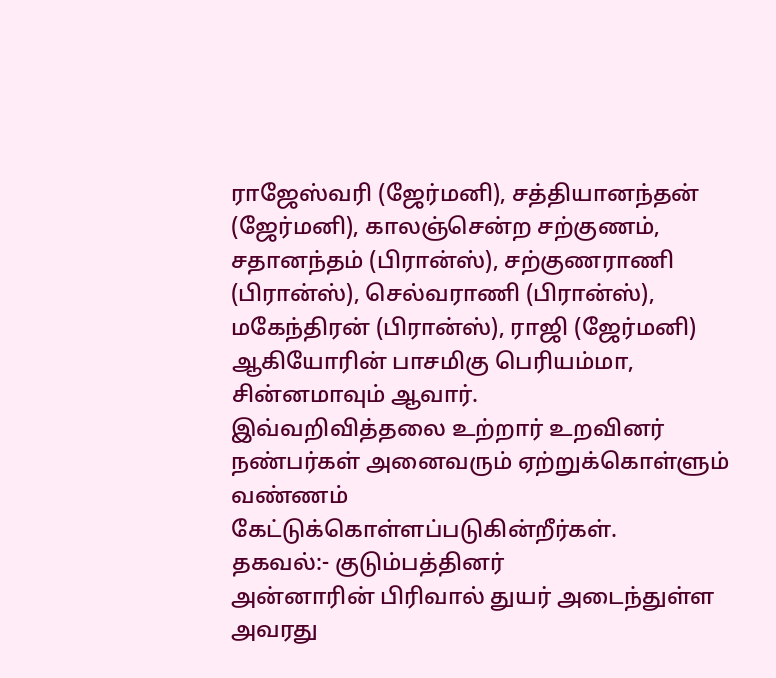ராஜேஸ்வரி (ஜேர்மனி), சத்தியானந்தன் (ஜேர்மனி), காலஞ்சென்ற சற்குணம், சதானந்தம் (பிரான்ஸ்), சற்குணராணி (பிரான்ஸ்), செல்வராணி (பிரான்ஸ்), மகேந்திரன் (பிரான்ஸ்), ராஜி (ஜேர்மனி) ஆகியோரின் பாசமிகு பெரியம்மா, சின்னமாவும் ஆவார்.
இவ்வறிவித்தலை உற்றார் உறவினர் நண்பர்கள் அனைவரும் ஏற்றுக்கொள்ளும் வண்ணம் கேட்டுக்கொள்ளப்படுகின்றீர்கள்.
தகவல்:- குடும்பத்தினர்
அன்னாரின் பிரிவால் துயர் அடைந்துள்ள அவரது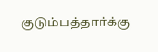குடும்பத்தார்க்கு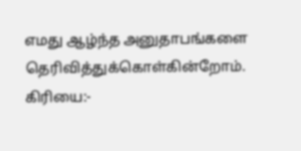எமது ஆழ்ந்த அனுதாபங்களை தெரிவித்துக்கொள்கின்றோம்.
கிரியை:-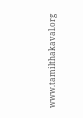www.tamilthakaval.org